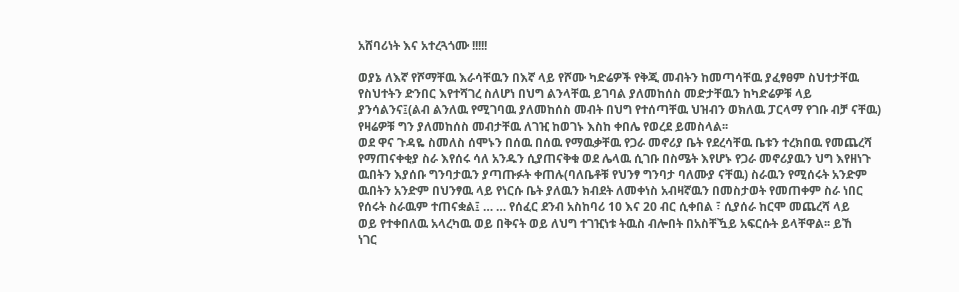አሸባሪነት እና አተረጓጎሙ !!!!!

ወያኔ ለእኛ የሾማቸዉ እራሳቸዉን በእኛ ላይ የሾሙ ካድሬዎች የቅጂ መብትን ከመጣሳቸዉ ያፈፃፀም ስህተታቸዉ
የስህተትን ድንበር እየተሻገረ ስለሆነ በህግ ልንላቸዉ ይገባል ያለመከሰስ መድታቸዉን ከካድሬዎቹ ላይ
ያንሳልንና፤(ልብ ልንለዉ የሚገባዉ ያለመከሰስ መብት በህግ የተሰጣቸዉ ህዝብን ወክለዉ ፓርላማ የገቡ ብቻ ናቸዉ)
የዛሬዎቹ ግን ያለመከሰስ መብታቸዉ ለገዢ ከወገኑ እስከ ቀበሌ የወረደ ይመስላል፡፡
ወደ ዋና ጉዳዬ ስመለስ ሰሞኑን በሰዉ በሰዉ የማዉቃቸዉ የጋራ መኖሪያ ቤት የደረሳቸዉ ቤቱን ተረክበዉ የመጨረሻ
የማጠናቀቂያ ስራ እየሰሩ ሳለ አንዱን ሲያጠናቅቁ ወደ ሌላዉ ሲገቡ በስሜት እየሆኑ የጋራ መኖሪያዉን ህግ እየዘነጉ
ዉበትን እያሰቡ ግንባታዉን ያጣጡፉት ቀጠሉ(ባለቤቶቹ የህንፃ ግንባታ ባለሙያ ናቸዉ) ስራዉን የሚሰሩት አንድም
ዉበትን አንድም በህንፃዉ ላይ የነርሱ ቤት ያለዉን ክብደት ለመቀነስ አብዛኛዉን በመስታወት የመጠቀም ስራ ነበር
የሰሩት ስራዉም ተጠናቋል፤ … … የሰፈር ደንብ አስከባሪ 10 እና 20 ብር ሲቀበል ፣ ሲያሰራ ከርሞ መጨረሻ ላይ
ወይ የተቀበለዉ አላረካዉ ወይ በቅናት ወይ ለህግ ተገዢነቱ ትዉስ ብሎበት በአስቸዃይ አፍርሱት ይላቸዋል፡፡ ይኸ
ነገር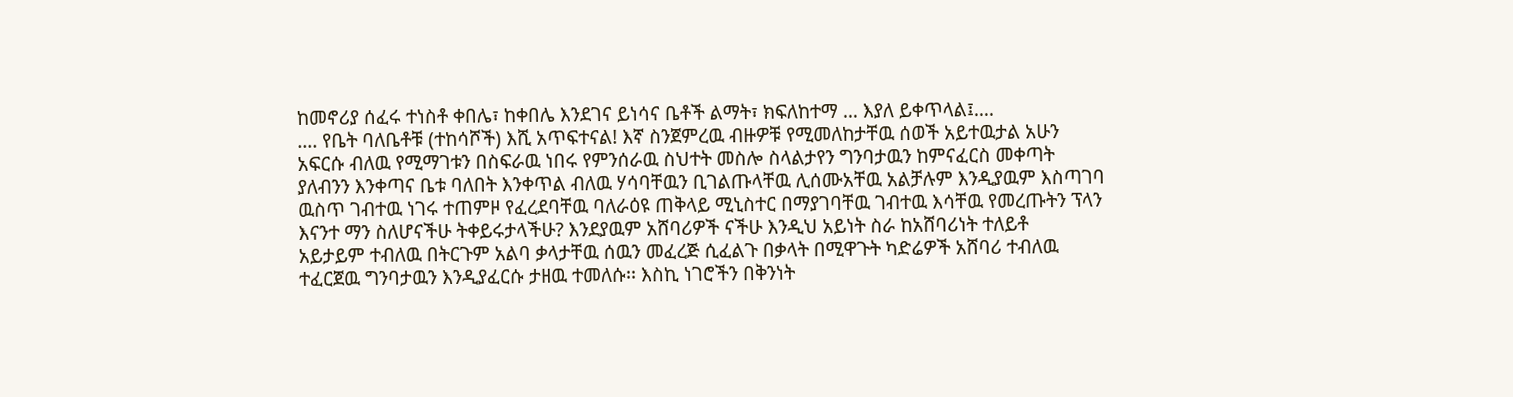ከመኖሪያ ሰፈሩ ተነስቶ ቀበሌ፣ ከቀበሌ እንደገና ይነሳና ቤቶች ልማት፣ ክፍለከተማ … እያለ ይቀጥላል፤….
…. የቤት ባለቤቶቹ (ተከሳሾች) እሺ አጥፍተናል! እኛ ስንጀምረዉ ብዙዎቹ የሚመለከታቸዉ ሰወች አይተዉታል አሁን
አፍርሱ ብለዉ የሚማገቱን በስፍራዉ ነበሩ የምንሰራዉ ስህተት መስሎ ስላልታየን ግንባታዉን ከምናፈርስ መቀጣት
ያለብንን እንቀጣና ቤቱ ባለበት እንቀጥል ብለዉ ሃሳባቸዉን ቢገልጡላቸዉ ሊሰሙአቸዉ አልቻሉም እንዲያዉም እስጣገባ
ዉስጥ ገብተዉ ነገሩ ተጠምዞ የፈረደባቸዉ ባለራዕዩ ጠቅላይ ሚኒስተር በማያገባቸዉ ገብተዉ እሳቸዉ የመረጡትን ፕላን
እናንተ ማን ስለሆናችሁ ትቀይሩታላችሁ? እንደያዉም አሸባሪዎች ናችሁ እንዲህ አይነት ስራ ከአሸባሪነት ተለይቶ
አይታይም ተብለዉ በትርጉም አልባ ቃላታቸዉ ሰዉን መፈረጅ ሲፈልጉ በቃላት በሚዋጉት ካድሬዎች አሸባሪ ተብለዉ
ተፈርጀዉ ግንባታዉን እንዲያፈርሱ ታዘዉ ተመለሱ፡፡ እስኪ ነገሮችን በቅንነት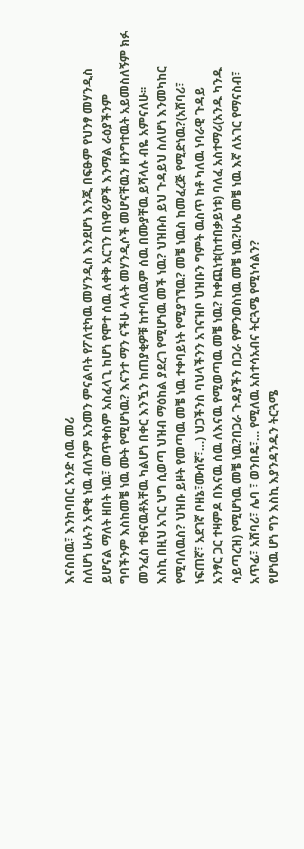እናስበዉ፣ እንከባበር አንድ ሰዉ መሪ
ስለሆነ ሁሉን አዋቂ ነዉ ብለንም አንመን ምናልባት የፖለቲካዉ መሃንዲስ እንደሆነ እንጂ በፍፁም የህንፃ መሃንዲስ
ይሆናል ማለት ዘበት ነዉ፣ መጥቀስም አስፈላጊ ከሆነ የሞተ ሰዉ ለቀቅ አርገን በነዋሪዎች እንማል ራዕያችንም
ግባችንም እስከመቼ ነዉ ሙት የሚሆነዉ? እናንተ ማን ናችሁ ላሉት መሃንዲሶች መሆናቸዉን ዘንግተዉት አይመስለኝም ክፉ
መንፈስ ተፀናዉቶአቸዉ ካልሆነ በቀር እንዃን ከጠያቂዎቹ ከተባለዉም ሰዉ በሙያቸዉ ይሻላሉ ብዬ አምናለሁ፡፡
እስኪ በዚህ አገር ህግ ሲወጣ ህዝብ ማዕከል ያደረገ የሚሆነዉ መች ነዉ? ህዝቡስ ይህ ጉዳይህ ስለሆነ እንመካከር
የሚባለዉስ? ህዝቡ ይዞት የመጣዉ መቼ ነዉ ተቀባይነት የሚያገኘዉ? መቼ ነዉስ ከመፈረጅ የሚድነዉ?(አሸባሪ፣
ነፍጠኛ፣ አደገኛ ቦዘኔ፣ሙሰኛ፣…) ህጋችንስ ባህላችንን አገናዝቦ ህዝቡን ግምት ዉስጥ ከቶ ካለዉ ነባራዊ ጉዳይ
አንፃር ጋር ተዛምዶ በእናዉ ሰዉ ለእናዉ የሚወጣዉ መቼ ነዉ? ከቀጪነቱ(ከተበቃይነቱ) ባለፈ አስተማሪ(አንዱ ካንዱ
ሳይጣረዝ) የሚሆነዉ መቼ ነዉ?በጋራ ጉዳያችን በጋራ የምንወስነዉ መቼ ነዉ?ሁሌ መቼ ነዉ እኛ ለአገር የማናስብ፣
አጥፊ፣ አሸባሪ፣ ሌባ ፣ ወንበዴ፣… የሚለዉ አስተሳአብና ትርጓሜ የሚነሳልን?
የሆነዉ ሆነ ግን እስኪ እያንዳንዱን ትርጓሜ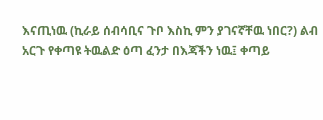እናጢነዉ (ኪራይ ሰብሳቢና ጉቦ እስኪ ምን ያገናኛቸዉ ነበር?) ልብ
አርጉ የቀጣዩ ትዉልድ ዕጣ ፈንታ በእጃችን ነዉ፤ ቀጣይ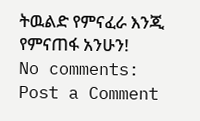ትዉልድ የምናፈራ እንጂ የምናጠፋ አንሁን!
No comments:
Post a Comment